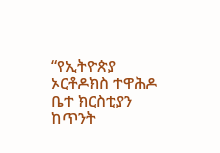“የኢትዮጵያ ኦርቶዶክስ ተዋሕዶ ቤተ ክርስቲያን ከጥንት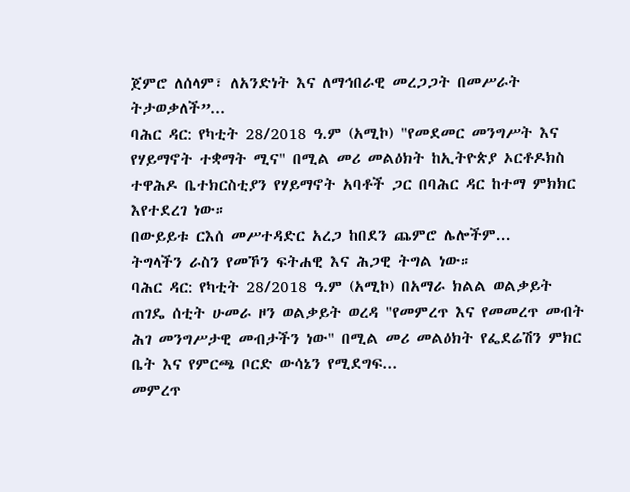ጀምሮ ለሰላም፣ ለአንድነት እና ለማኅበራዊ መረጋጋት በመሥራት ትታወቃለች”...
ባሕር ዳር: የካቲት 28/2018 ዓ.ም (አሚኮ) "የመደመር መንግሥት እና የሃይማኖት ተቋማት ሚና" በሚል መሪ መልዕክት ከኢትዮጵያ ኦርቶዶክስ ተዋሕዶ ቤተክርስቲያን የሃይማኖት አባቶች ጋር በባሕር ዳር ከተማ ምክክር እየተደረገ ነው።
በውይይቱ ርእሰ መሥተዳድር አረጋ ከበደን ጨምሮ ሌሎችም...
ትግላችን ራስን የመኾን ፍትሐዊ እና ሕጋዊ ትግል ነው።
ባሕር ዳር: የካቲት 28/2018 ዓ.ም (አሚኮ) በአማራ ክልል ወልቃይት ጠገዴ ሰቲት ሁመራ ዞን ወልቃይት ወረዳ "የመምረጥ እና የመመረጥ መብት ሕገ መንግሥታዊ መብታችን ነው" በሚል መሪ መልዕክት የፌደሬሽን ምክር ቤት እና የምርጫ ቦርድ ውሳኔን የሚደግፍ...
መምረጥ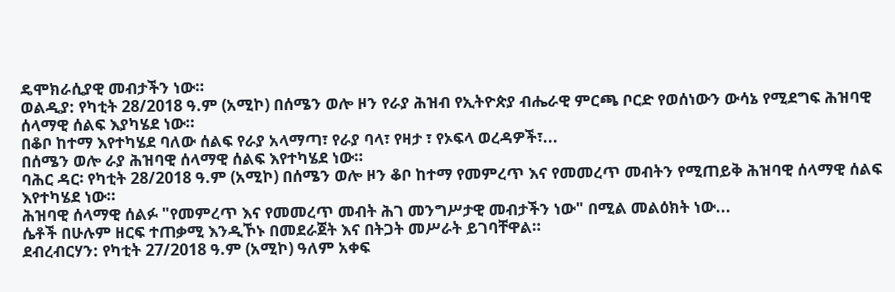ዴሞክራሲያዊ መብታችን ነው።
ወልዲያ: የካቲት 28/2018 ዓ.ም (አሚኮ) በሰሜን ወሎ ዞን የራያ ሕዝብ የኢትዮጵያ ብሔራዊ ምርጫ ቦርድ የወሰነውን ውሳኔ የሚደግፍ ሕዝባዊ ሰላማዊ ሰልፍ እያካሄደ ነው።
በቆቦ ከተማ እየተካሄደ ባለው ሰልፍ የራያ አላማጣ፣ የራያ ባላ፣ የዛታ ፣ የኦፍላ ወረዳዎች፣...
በሰሜን ወሎ ራያ ሕዝባዊ ሰላማዊ ሰልፍ እየተካሄደ ነው።
ባሕር ዳር፡ የካቲት 28/2018 ዓ.ም (አሚኮ) በሰሜን ወሎ ዞን ቆቦ ከተማ የመምረጥ እና የመመረጥ መብትን የሚጠይቅ ሕዝባዊ ሰላማዊ ሰልፍ እየተካሄደ ነው።
ሕዝባዊ ሰላማዊ ሰልፉ "የመምረጥ እና የመመረጥ መብት ሕገ መንግሥታዊ መብታችን ነው" በሚል መልዕክት ነው...
ሴቶች በሁሉም ዘርፍ ተጠቃሚ እንዲኾኑ በመደራጀት እና በትጋት መሥራት ይገባቸዋል።
ደብረብርሃን: የካቲት 27/2018 ዓ.ም (አሚኮ) ዓለም አቀፍ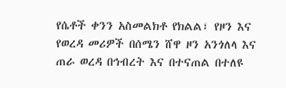የሴቶች ቀንን አስመልክቶ የክልል፣ የዞን እና የወረዳ መሪዎች በሰሜን ሸዋ ዞን አንጎለላ እና ጠራ ወረዳ በኅብረት እና በተናጠል በተለዩ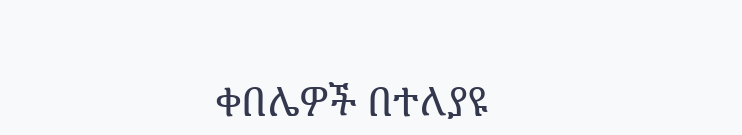ቀበሌዎች በተለያዩ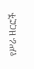የሥራ ዘርፎች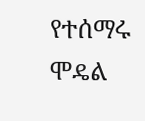የተሰማሩ ሞዴል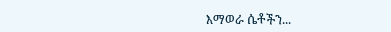እማወራ ሴቶችን...